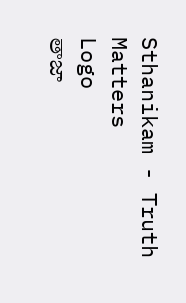Sthanikam - Truth Matters
Logo
తాజా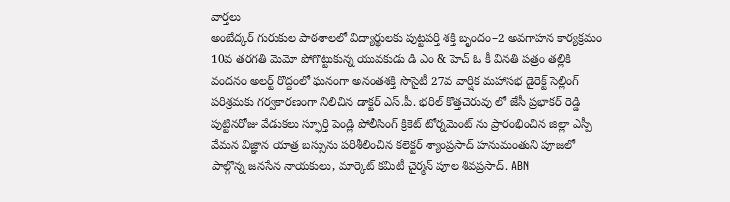వార్తలు
అంబేద్కర్ గురుకుల పాఠశాలలో విద్యార్థులకు పుట్టపర్తి శక్తి బృందం–2 అవగాహన కార్యక్రమం 10వ తరగతి మెమో పోగొట్టుకున్న యువకుడు డి ఎం & హెచ్ ఓ కీ వినతి పత్రం తల్లికి వందనం అలర్ట్ రొద్దంలో ఘనంగా అనంతశక్తి సొసైటీ 27వ వార్షిక మహాసభ డైరెక్ట్ సెల్లింగ్ పరిశ్రమకు గర్వకారణంగా నిలిచిన డాక్టర్ ఎస్.పీ. భరిల్ కొత్తచెరువు లో జేసీ ప్రభాకర్ రెడ్డి పుట్టినరోజు వేడుకలు స్ఫూర్తి పెండ్లి పోలీసింగ్ క్రికెట్ టోర్నమెంట్ ను ప్రారంభించిన జిల్లా ఎస్పీ వేమన విజ్ఞాన యాత్ర బస్సును పరిశీలించిన కలెక్టర్ శ్యాంప్రసాద్ హనుమంతుని పూజలో పాల్గొన్న జనసేన నాయకులు, మార్కెట్ కమిటీ చైర్మన్ పూల శివప్రసాద్. ABN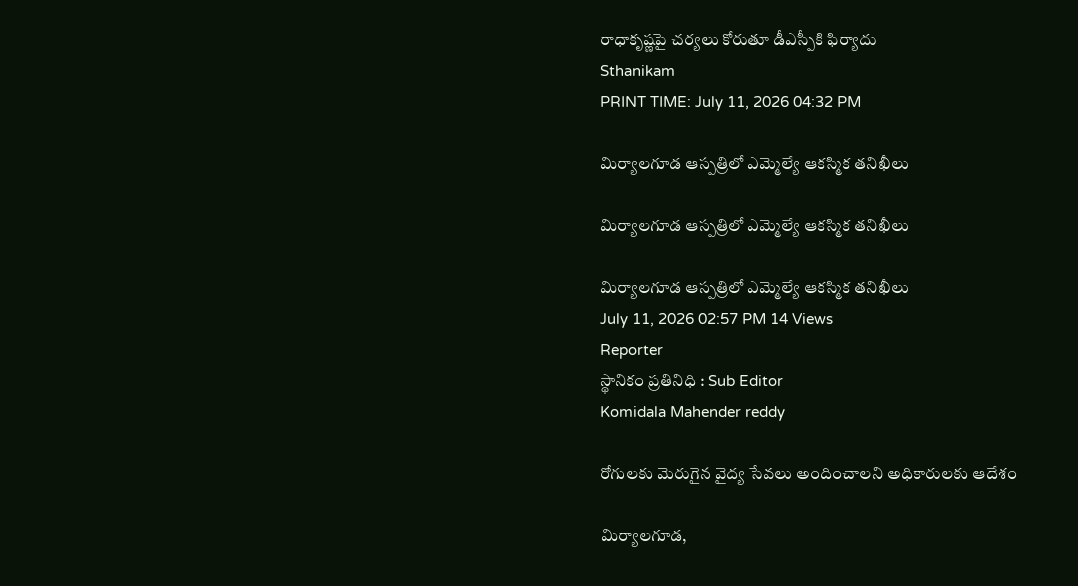రాధాకృష్ణపై చర్యలు కోరుతూ డీఎస్పీకి ఫిర్యాదు
Sthanikam
PRINT TIME: July 11, 2026 04:32 PM

మిర్యాలగూడ ఆస్పత్రిలో ఎమ్మెల్యే ఆకస్మిక తనిఖీలు

మిర్యాలగూడ ఆస్పత్రిలో ఎమ్మెల్యే ఆకస్మిక తనిఖీలు

మిర్యాలగూడ ఆస్పత్రిలో ఎమ్మెల్యే ఆకస్మిక తనిఖీలు
July 11, 2026 02:57 PM 14 Views
Reporter
స్థానికం ప్రతినిధి : Sub Editor
Komidala Mahender reddy

రోగులకు మెరుగైన వైద్య సేవలు అందించాలని అధికారులకు ఆదేశం

మిర్యాలగూడ,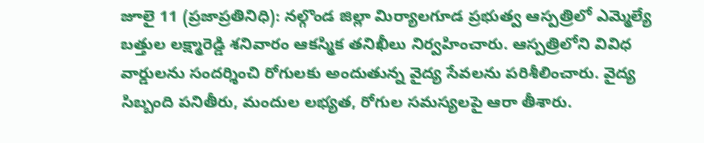జూలై 11 (ప్రజాప్రతినిధి): నల్గొండ జిల్లా మిర్యాలగూడ ప్రభుత్వ ఆస్పత్రిలో ఎమ్మెల్యే బత్తుల లక్ష్మారెడ్డి శనివారం ఆకస్మిక తనిఖీలు నిర్వహించారు. ఆస్పత్రిలోని వివిధ వార్డులను సందర్శించి రోగులకు అందుతున్న వైద్య సేవలను పరిశీలించారు. వైద్య సిబ్బంది పనితీరు, మందుల లభ్యత, రోగుల సమస్యలపై ఆరా తీశారు.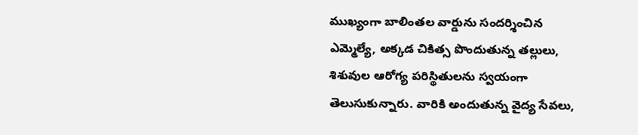ముఖ్యంగా బాలింతల వార్డును సందర్శించిన ఎమ్మెల్యే, అక్కడ చికిత్స పొందుతున్న తల్లులు, శిశువుల ఆరోగ్య పరిస్థితులను స్వయంగా తెలుసుకున్నారు. వారికి అందుతున్న వైద్య సేవలు,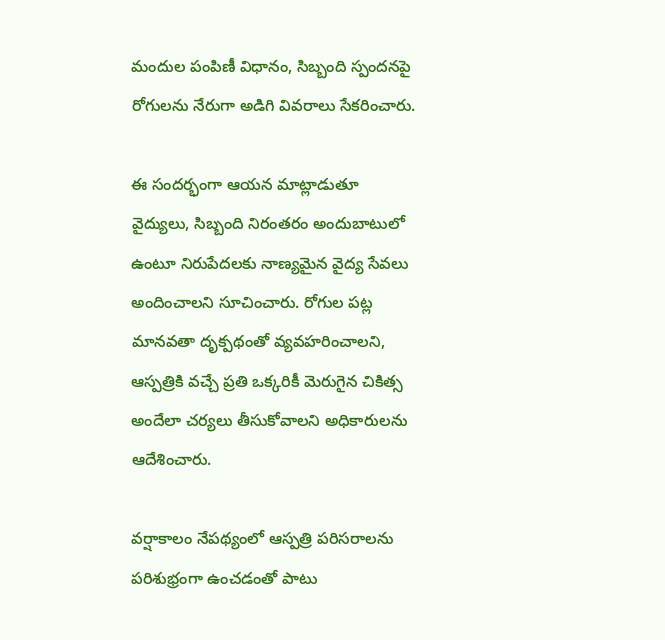మందుల పంపిణీ విధానం, సిబ్బంది స్పందనపై రోగులను నేరుగా అడిగి వివరాలు సేకరించారు.

ఈ సందర్భంగా ఆయన మాట్లాడుతూ వైద్యులు, సిబ్బంది నిరంతరం అందుబాటులో ఉంటూ నిరుపేదలకు నాణ్యమైన వైద్య సేవలు అందించాలని సూచించారు. రోగుల పట్ల మానవతా దృక్పథంతో వ్యవహరించాలని, ఆస్పత్రికి వచ్చే ప్రతి ఒక్కరికీ మెరుగైన చికిత్స అందేలా చర్యలు తీసుకోవాలని అధికారులను ఆదేశించారు.

వర్షాకాలం నేపథ్యంలో ఆస్పత్రి పరిసరాలను పరిశుభ్రంగా ఉంచడంతో పాటు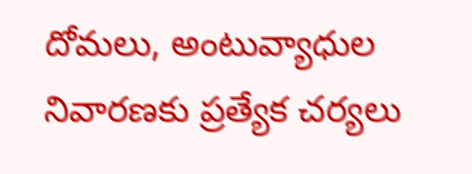దోమలు, అంటువ్యాధుల నివారణకు ప్రత్యేక చర్యలు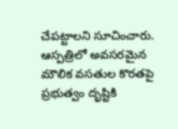చేపట్టాలని సూచించారు. ఆస్పత్రిలో అవసరమైన మౌలిక వసతుల కొరతపై ప్రభుత్వం దృష్టికి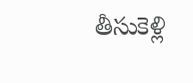తీసుకెళ్లి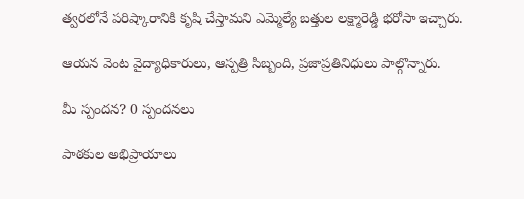త్వరలోనే పరిష్కారానికి కృషి చేస్తామని ఎమ్మెల్యే బత్తుల లక్ష్మారెడ్డి భరోసా ఇచ్చారు.

ఆయన వెంట వైద్యాధికారులు, ఆస్పత్రి సిబ్బంది, ప్రజాప్రతినిధులు పాల్గొన్నారు.

మీ స్పందన? 0 స్పందనలు

పాఠకుల అభిప్రాయాలు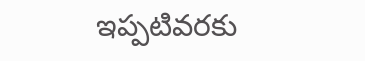ఇప్పటివరకు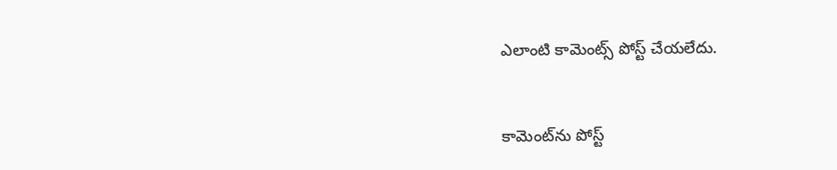ఎలాంటి కామెంట్స్ పోస్ట్ చేయలేదు.


కామెంట్‌ను పోస్ట్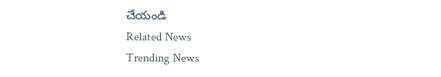చేయండి
Related News
Trending News